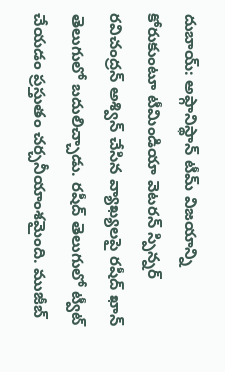దుబాయ్: అఫ్గానిస్థాన్ టీమ్ విజయాన్ని కోరుకుంటూ టీమిండియా వెటరన్ స్పిన్నర్ రవిచంద్రన్ అశ్విన్ చేసిన వ్యాఖ్యలపై రషీద్ ఖాన్ తెలుగులో బదులిచ్చాడు. రషీద్ తెలుగులో ట్వీట్ చేయడం ప్రస్తుతం చర్చనీయాంశమైంది. ముజీబ్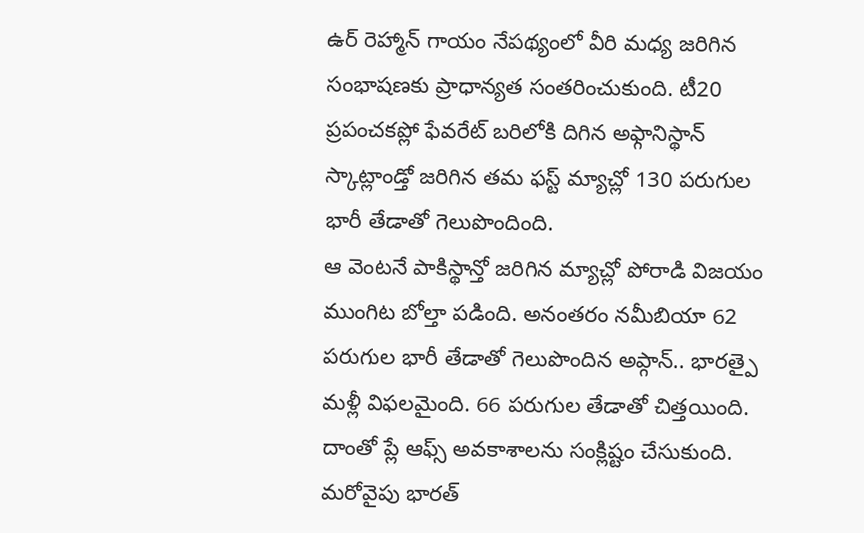ఉర్ రెహ్మాన్ గాయం నేపథ్యంలో వీరి మధ్య జరిగిన సంభాషణకు ప్రాధాన్యత సంతరించుకుంది. టీ20 ప్రపంచకప్లో ఫేవరేట్ బరిలోకి దిగిన అఫ్గానిస్థాన్ స్కాట్లాండ్తో జరిగిన తమ ఫస్ట్ మ్యాచ్లో 130 పరుగుల భారీ తేడాతో గెలుపొందింది.
ఆ వెంటనే పాకిస్థాన్తో జరిగిన మ్యాచ్లో పోరాడి విజయం ముంగిట బోల్తా పడింది. అనంతరం నమీబియా 62 పరుగుల భారీ తేడాతో గెలుపొందిన అప్గాన్.. భారత్పై మళ్లీ విఫలమైంది. 66 పరుగుల తేడాతో చిత్తయింది. దాంతో ప్లే ఆఫ్స్ అవకాశాలను సంక్లిష్టం చేసుకుంది. మరోవైపు భారత్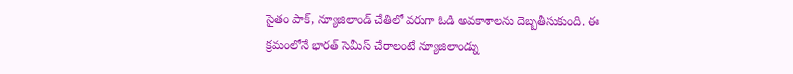సైతం పాక్, న్యూజిలాండ్ చేతిలో వరుగా ఓడి అవకాశాలను దెబ్బతీసుకుంది. ఈ క్రమంలోనే భారత్ సెమీస్ చేరాలంటే న్యూజిలాండ్ను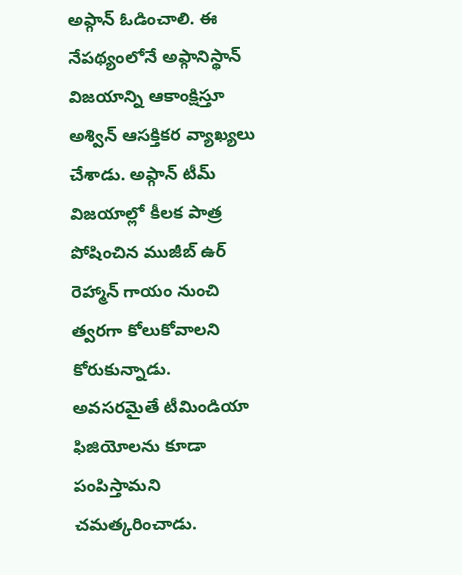అఫ్గాన్ ఓడించాలి. ఈ నేపథ్యంలోనే అఫ్గానిస్థాన్ విజయాన్ని ఆకాంక్షిస్తూ అశ్విన్ ఆసక్తికర వ్యాఖ్యలు చేశాడు. అఫ్గాన్ టీమ్ విజయాల్లో కీలక పాత్ర పోషించిన ముజీబ్ ఉర్ రెహ్మాన్ గాయం నుంచి త్వరగా కోలుకోవాలని కోరుకున్నాడు. అవసరమైతే టీమిండియా ఫిజియోలను కూడా పంపిస్తామని చమత్కరించాడు.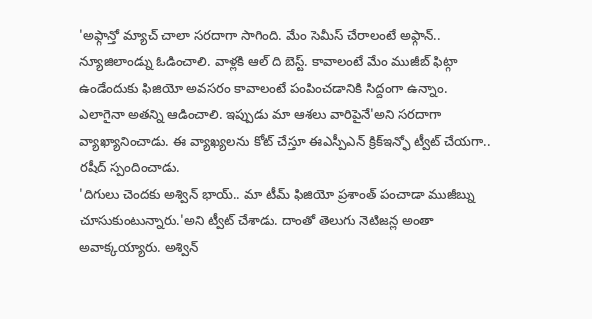'అఫ్గాన్తో మ్యాచ్ చాలా సరదాగా సాగింది. మేం సెమీస్ చేరాలంటే అఫ్గాన్.. న్యూజిలాండ్ను ఓడించాలి. వాళ్లకి ఆల్ ది బెస్ట్. కావాలంటే మేం ముజీబ్ ఫిట్గా ఉండేందుకు ఫిజియో అవసరం కావాలంటే పంపించడానికి సిద్దంగా ఉన్నాం. ఎలాగైనా అతన్ని ఆడించాలి. ఇప్పుడు మా ఆశలు వారిపైనే'అని సరదాగా వ్యాఖ్యానించాడు. ఈ వ్యాఖ్యలను కోట్ చేస్తూ ఈఎస్పీఎన్ క్రిక్ఇన్ఫో ట్వీట్ చేయగా.. రషీద్ స్పందించాడు.
'దిగులు చెందకు అశ్విన్ భాయ్.. మా టీమ్ ఫిజియో ప్రశాంత్ పంచాడా ముజీబ్ను చూసుకుంటున్నారు.'అని ట్వీట్ చేశాడు. దాంతో తెలుగు నెటిజన్ల అంతా అవాక్కయ్యారు. అశ్విన్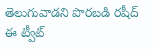తెలుగువాడని పొరబడి రషీద్ ఈ ట్వీట్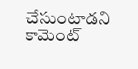చేసుంటాడని కామెంట్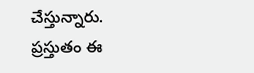చేస్తున్నారు. ప్రస్తుతం ఈ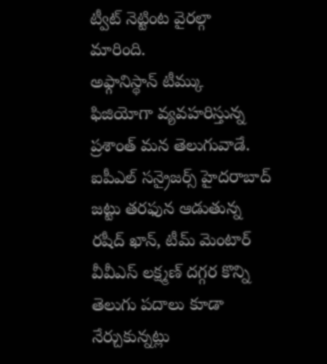ట్వీట్ నెట్టింట వైరల్గా మారింది.
అఫ్గానిస్థాన్ టీమ్కు ఫిజియోగా వ్యవహరిస్తున్న ప్రశాంత్ మన తెలుగువాడే. ఐపీఎల్ సన్రైజర్స్ హైదరాబాద్ జట్టు తరఫున ఆడుతున్న రషీద్ ఖాన్, టీమ్ మెంటార్ వీవీఎస్ లక్ష్మణ్ దగ్గర కొన్ని తెలుగు పదాలు కూడా నేర్చుకున్నట్లు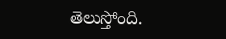తెలుస్తోంది.